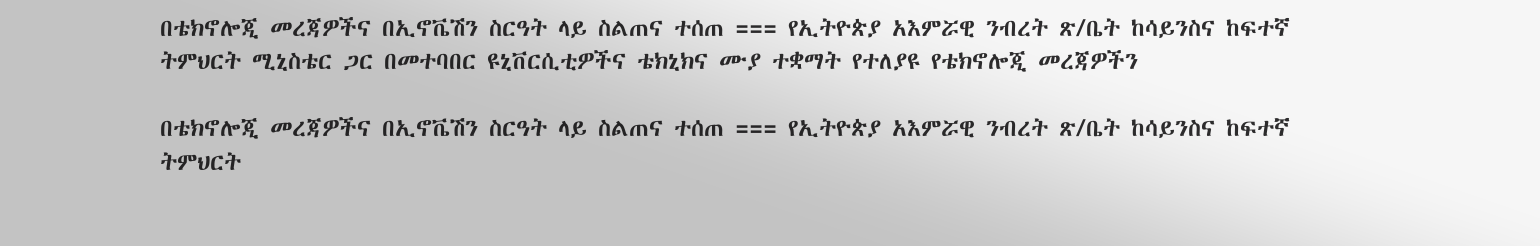በቴክኖሎጂ መረጃዎችና በኢኖቬሽን ስርዓት ላይ ስልጠና ተሰጠ === የኢትዮጵያ አእምሯዊ ንብረት ጽ/ቤት ከሳይንስና ከፍተኛ ትምህርት ሚኒስቴር ጋር በመተባበር ዩኒቨርሲቲዎችና ቴክኒክና ሙያ ተቋማት የተለያዩ የቴክኖሎጂ መረጃዎችን

በቴክኖሎጂ መረጃዎችና በኢኖቬሽን ስርዓት ላይ ስልጠና ተሰጠ === የኢትዮጵያ አእምሯዊ ንብረት ጽ/ቤት ከሳይንስና ከፍተኛ ትምህርት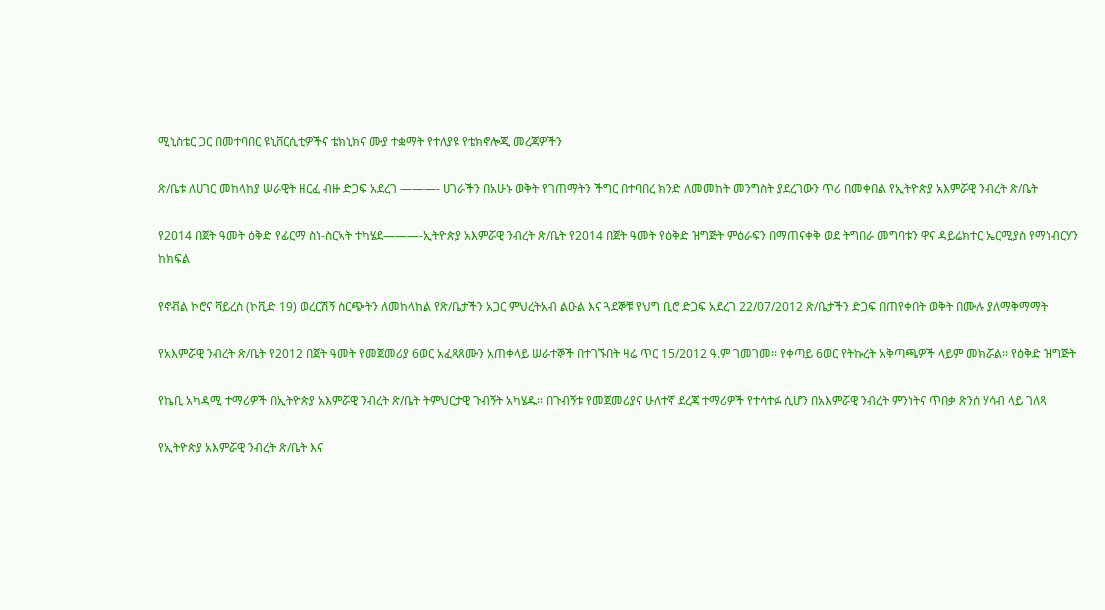ሚኒስቴር ጋር በመተባበር ዩኒቨርሲቲዎችና ቴክኒክና ሙያ ተቋማት የተለያዩ የቴክኖሎጂ መረጃዎችን

ጽ/ቤቱ ለሀገር መከላከያ ሠራዊት ዘርፈ ብዙ ድጋፍ አደረገ ———- ሀገራችን በአሁኑ ወቅት የገጠማትን ችግር በተባበረ ክንድ ለመመከት መንግስት ያደረገውን ጥሪ በመቀበል የኢትዮጵያ አእምሯዊ ንብረት ጽ/ቤት

የ2014 በጀት ዓመት ዕቅድ የፊርማ ስነ-ስርኣት ተካሄደ———-ኢትዮጵያ አእምሯዊ ንብረት ጽ/ቤት የ2014 በጀት ዓመት የዕቅድ ዝግጅት ምዕራፍን በማጠናቀቅ ወደ ትግበራ መግባቱን ዋና ዳይሬክተር ኤርሚያስ የማነብርሃን ከክፍል

የኖቭል ኮሮና ቫይረስ (ኮቪድ 19) ወረርሽኝ ስርጭትን ለመከላከል የጽ/ቤታችን አጋር ምህረትአብ ልዑል እና ጓደኞቹ የህግ ቢሮ ድጋፍ አደረገ 22/07/2012 ጽ/ቤታችን ድጋፍ በጠየቀበት ወቅት በሙሉ ያለማቅማማት

የአእምሯዊ ንብረት ጽ/ቤት የ2012 በጀት ዓመት የመጀመሪያ 6ወር አፈጻጸሙን አጠቀላይ ሠራተኞች በተገኙበት ዛሬ ጥር 15/2012 ዓ.ም ገመገመ፡፡ የቀጣይ 6ወር የትኩረት አቅጣጫዎች ላይም መክሯል፡፡ የዕቅድ ዝግጅት

የኬቢ አካዳሚ ተማሪዎች በኢትዮጵያ አእምሯዊ ንብረት ጽ/ቤት ትምህርታዊ ጉብኝት አካሄዱ፡፡ በጉብኝቱ የመጀመሪያና ሁለተኛ ደረጃ ተማሪዎች የተሳተፉ ሲሆን በአእምሯዊ ንብረት ምንነትና ጥበቃ ጽንሰ ሃሳብ ላይ ገለጻ

የኢትዮጵያ አእምሯዊ ንብረት ጽ/ቤት እና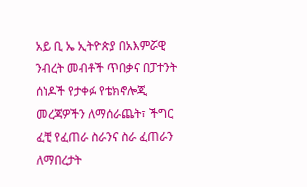አይ ቢ ኤ ኢትዮጵያ በአእምሯዊ ንብረት መብቶች ጥበቃና በፓተንት ሰነዶች የታቀፉ የቴክኖሎጂ መረጃዎችን ለማሰራጨት፣ ችግር ፈቺ የፈጠራ ስራንና ስራ ፈጠራን ለማበረታት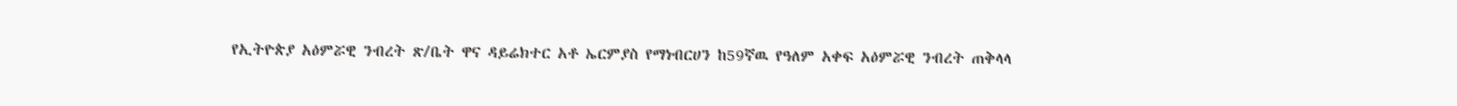የኢትዮጵያ አዕምሯዊ ንብረት ጽ/ቤት ዋና ዳይሬክተር አቶ ኤርምያስ የማነብርሀን ከ59ኛዉ የዓለም አቀፍ አዕምሯዊ ንብረት ጠቅላላ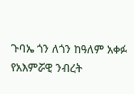ጉባኤ ጎን ለጎን ከዓለም አቀፉ የአእምሯዊ ንብረት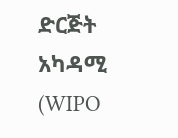ድርጅት አካዳሚ (WIPO